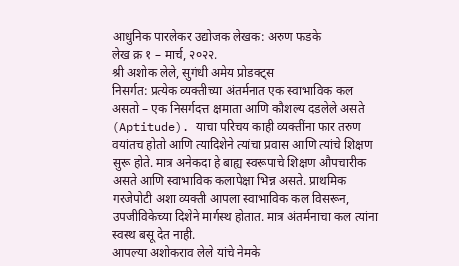आधुनिक पारलेकर उद्योजक लेखक: अरुण फडके
लेख क्र १ – मार्च, २०२२.
श्री अशोक लेले, सुगंधी अमेय प्रोडक्ट्स
निसर्गत: प्रत्येक व्यक्तीच्या अंतर्मनात एक स्वाभाविक कल असतो – एक निसर्गदत्त क्षमाता आणि कौशल्य दडलेले असते (Aptitude). याचा परिचय काही व्यक्तींना फार तरुण वयांतच होतो आणि त्यादिशेने त्यांचा प्रवास आणि त्यांचे शिक्षण सुरू होते. मात्र अनेकदा हे बाह्य स्वरूपाचे शिक्षण औपचारीक असते आणि स्वाभाविक कलापेक्षा भिन्न असते. प्राथमिक गरजेपोटी अशा व्यक्ती आपला स्वाभाविक कल विसरून, उपजीविकेच्या दिशेने मार्गस्थ होतात. मात्र अंतर्मनाचा कल त्यांना स्वस्थ बसू देत नाही.
आपल्या अशोकराव लेले यांचे नेमके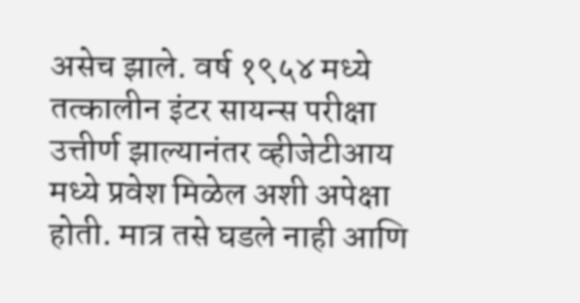असेच झाले. वर्ष १९५४ मध्ये तत्कालीन इंटर सायन्स परीक्षा उत्तीर्ण झाल्यानंतर व्हीजेटीआय मध्ये प्रवेश मिळेल अशी अपेक्षा होती. मात्र तसे घडले नाही आणि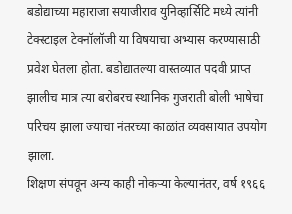बडोद्याच्या महाराजा सयाजीराव युनिव्हार्सिटि मध्ये त्यांनी टेक्स्टाइल टेक्नॉलॉजी या विषयाचा अभ्यास करण्यासाठी प्रवेश घेतला होता. बडोद्यातल्या वास्तव्यात पदवी प्राप्त झालीच मात्र त्या बरोबरच स्थानिक गुजराती बोली भाषेचा परिचय झाला ज्याचा नंतरच्या काळांत व्यवसायात उपयोग झाला.
शिक्षण संपवून अन्य काही नोकऱ्या केल्यानंतर, वर्ष १९६६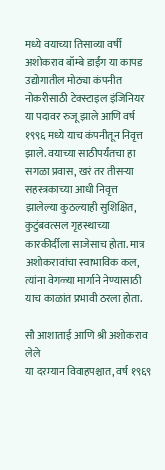मध्ये वयाच्या तिसाव्या वर्षी अशोकराव बॉम्बे डाईंग या कापड उद्योगातील मोठ्या कंपनीत नोकरीसाठी टेक्स्टाइल इंजिनियर या पदावर रुजू झाले आणि वर्ष १९९६ मध्ये याच कंपनीतून निवृत्त झाले. वयाच्या साठीपर्यंतचा हा सगळा प्रवास, खरं तर तीसऱ्या सहस्त्रकाच्या आधी निवृत्त झालेल्या कुठल्याही सुशिक्षित, कुटुंबवत्सल गृहस्थाच्या कारकीर्दीला साजेसाच होता. मात्र अशोकरावांचा स्वाभाविक कल, त्यांना वेगळ्या मार्गाने नेण्यासाठी याच काळांत प्रभावी ठरला होता.

सौ आशाताई आणि श्री अशोकराव लेले
या दरम्यान विवाहपश्चात, वर्ष १९६९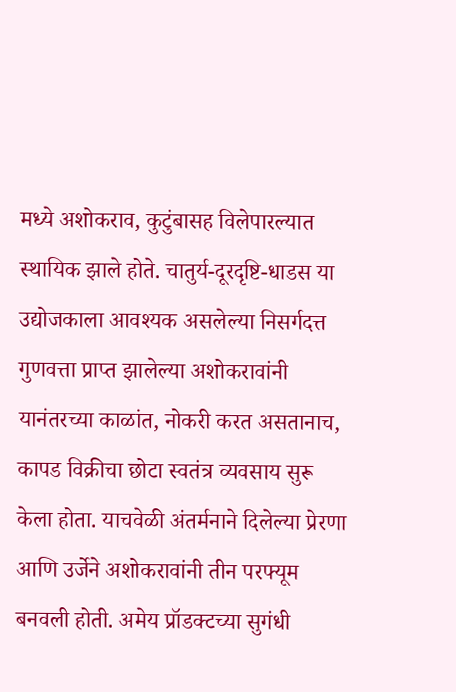मध्ये अशोकराव, कुटुंबासह विलेपारल्यात स्थायिक झाले होते. चातुर्य-दूरदृष्टि-धाडस या उद्योजकाला आवश्यक असलेल्या निसर्गदत्त गुणवत्ता प्राप्त झालेल्या अशोकरावांनी यानंतरच्या काळांत, नोकरी करत असतानाच, कापड विक्रीचा छोटा स्वतंत्र व्यवसाय सुरू केला होता. याचवेळी अंतर्मनाने दिलेल्या प्रेरणा आणि उर्जेने अशोकरावांनी तीन परफ्यूम बनवली होती. अमेय प्रॉडक्टच्या सुगंधी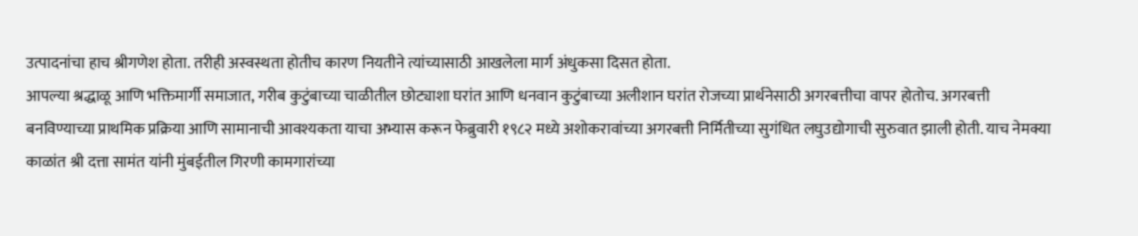उत्पादनांचा हाच श्रीगणेश होता. तरीही अस्वस्थता होतीच कारण नियतीने त्यांच्यासाठी आखलेला मार्ग अंधुकसा दिसत होता.
आपल्या श्रद्धाळू आणि भक्तिमार्गी समाजात, गरीब कुटुंबाच्या चाळीतील छोट्याशा घरांत आणि धनवान कुटुंबाच्या अलीशान घरांत रोजच्या प्रार्थनेसाठी अगरबत्तीचा वापर होतोच. अगरबत्ती बनविण्याच्या प्राथमिक प्रक्रिया आणि सामानाची आवश्यकता याचा अभ्यास करून फेब्रुवारी १९८२ मध्ये अशोकरावांच्या अगरबत्ती निर्मितीच्या सुगंधित लघुउद्योगाची सुरुवात झाली होती. याच नेमक्या काळांत श्री दत्ता सामंत यांनी मुंबईतील गिरणी कामगारांच्या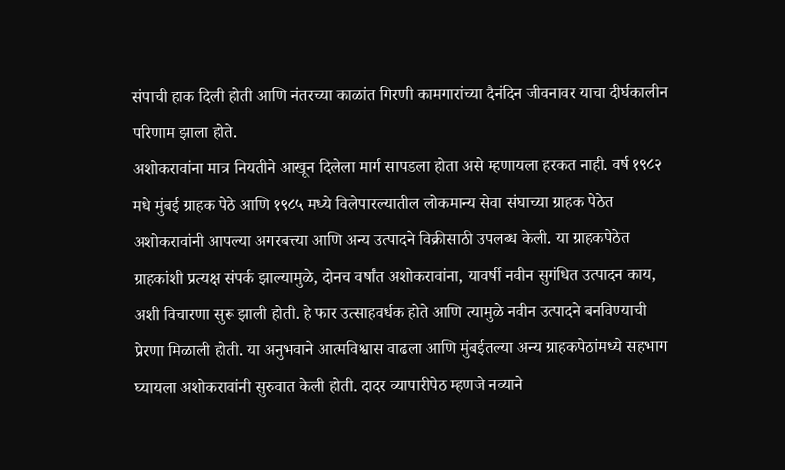संपाची हाक दिली होती आणि नंतरच्या काळांत गिरणी कामगारांच्या दैनंदिन जीवनावर याचा दीर्घकालीन परिणाम झाला होते.
अशोकरावांना मात्र नियतीने आखून दिलेला मार्ग सापडला होता असे म्हणायला हरकत नाही. वर्ष १९८२ मधे मुंबई ग्राहक पेठे आणि १९८५ मध्ये विलेपारल्यातील लोकमान्य सेवा संघाच्या ग्राहक पेठेत अशोकरावांनी आपल्या अगरबत्त्या आणि अन्य उत्पादने विक्रीसाठी उपलब्ध केली. या ग्राहकपेठेत ग्राहकांशी प्रत्यक्ष संपर्क झाल्यामुळे, दोनच वर्षांत अशोकरावांना, यावर्षी नवीन सुगंधित उत्पादन काय, अशी विचारणा सुरू झाली होती. हे फार उत्साहवर्धक होते आणि त्यामुळे नवीन उत्पादने बनविण्याची प्रेरणा मिळाली होती. या अनुभवाने आत्मविश्वास वाढला आणि मुंबईतल्या अन्य ग्राहकपेठांमध्ये सहभाग घ्यायला अशोकरावांनी सुरुवात केली होती. दादर व्यापारीपेठ म्हणजे नव्याने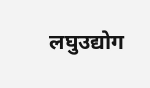लघुउद्योग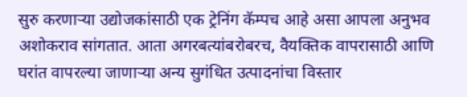सुरु करणाऱ्या उद्योजकांसाठी एक ट्रेनिंग कॅम्पच आहे असा आपला अनुभव अशोकराव सांगतात. आता अगरबत्यांबरोबरच, वैयक्तिक वापरासाठी आणि घरांत वापरल्या जाणाऱ्या अन्य सुगंधित उत्पादनांचा विस्तार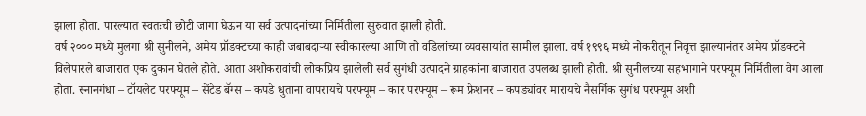झाला होता. पारल्यात स्वतःची छोटी जागा घेऊन या सर्व उत्पादनांच्या निर्मितीला सुरुवात झाली होती.
वर्ष २००० मध्ये मुलगा श्री सुनीलने, अमेय प्रॉडक्टच्या काही जबाबदाऱ्या स्वीकारल्या आणि तो वडिलांच्या व्यवसायांत सामील झाला. वर्ष १९९६ मध्ये नोकरीतून निवृत्त झाल्यानंतर अमेय प्रॉडक्टने विलेपारले बाजारात एक दुकान घेतले होते. आता अशोकरावांची लोकप्रिय झालेली सर्व सुगंधी उत्पादने ग्राहकांना बाजारात उपलब्ध झाली होती. श्री सुनीलच्या सहभागाने परफ्यूम निर्मितीला वेग आला होता. स्नानगंधा – टॉयलेट परफ्यूम – सेंटेड बॅग्स – कपडे धुताना वापरायचे परफ्यूम – कार परफ्यूम – रूम फ्रेशनर – कपड्यांवर मारायचे नैसर्गिक सुगंध परफ्यूम अशी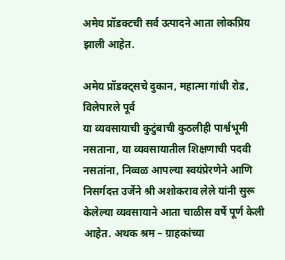अमेय प्रॉडक्टची सर्व उत्पादने आता लोकप्रिय झाली आहेत.

अमेय प्रॉडक्ट्सचे दुकान, महात्मा गांधी रोड, विलेपारले पूर्व
या व्यवसायाची कुटुंबाची कुठलीही पार्श्वभूमी नसताना, या व्यवसायातील शिक्षणाची पदवी नसतांना, निव्वळ आपल्या स्वयंप्रेरणेने आणि निसर्गदत्त उर्जेने श्री अशोकराव लेले यांनी सुरू केलेल्या व्यवसायाने आता चाळीस वर्षे पूर्ण केली आहेत. अथक श्रम – ग्राहकांच्या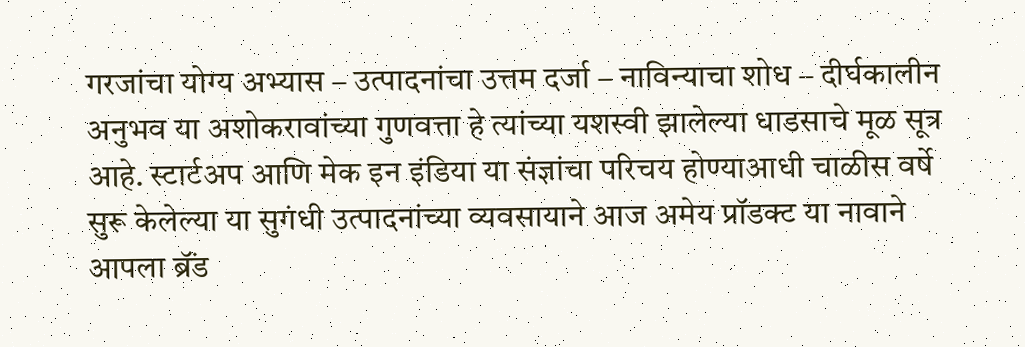गरजांचा योग्य अभ्यास – उत्पादनांचा उत्तम दर्जा – नाविन्याचा शोध – दीर्घकालीन अनुभव या अशोकरावांच्या गुणवत्ता हे त्यांच्या यशस्वी झालेल्या धाडसाचे मूळ सूत्र आहे. स्टार्टअप आणि मेक इन इंडिया या संज्ञांचा परिचय होण्याआधी चाळीस वर्षे सुरू केलेल्या या सुगंधी उत्पादनांच्या व्यवसायाने आज अमेय प्रॉडक्ट या नावाने आपला ब्रॅंड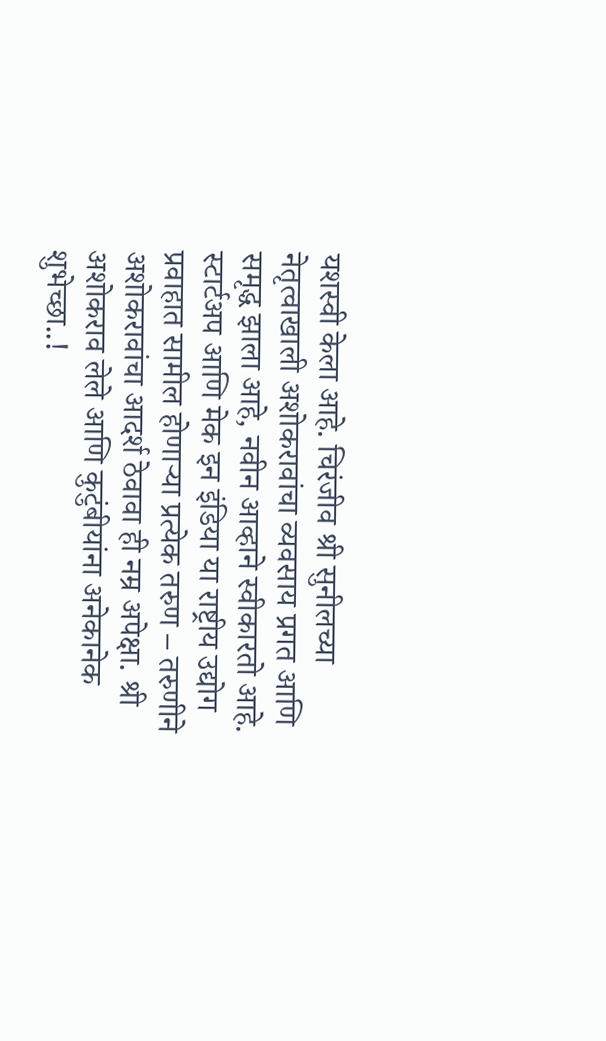यशस्वी केला आहे. चिरंजीव श्री सुनीलच्या नेतृत्वाखाली अशोकरावांचा व्यवसाय प्रगत आणि समृद्ध झाला आहे, नवीन आव्हाने स्वीकारतो आहे.
स्टार्टअप आणि मेक इन इंडिया या राष्ट्रीय उद्योग प्रवाहात सामील होणाऱ्या प्रत्येक तरुण – तरुणीने अशोकरावांचा आदर्श ठेवावा ही नम्र अपेक्षा. श्री अशोकराव लेले आणि कुटुंबीयांना अनेकानेक शुभेच्छा..!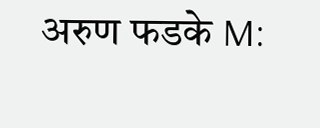अरुण फडके M: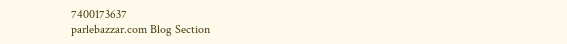7400173637
parlebazzar.com Blog Section